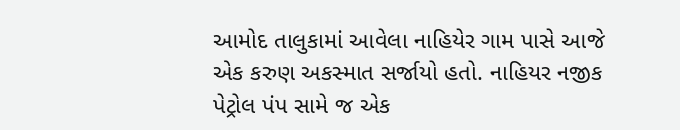આમોદ તાલુકામાં આવેલા નાહિયેર ગામ પાસે આજે એક કરુણ અકસ્માત સર્જાયો હતો. નાહિયર નજીક પેટ્રોલ પંપ સામે જ એક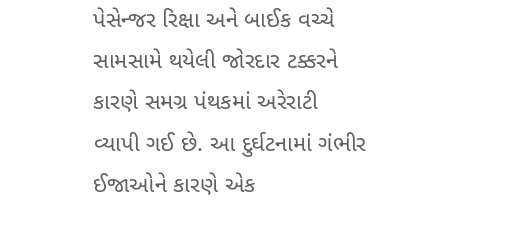પેસેન્જર રિક્ષા અને બાઈક વચ્ચે સામસામે થયેલી જોરદાર ટક્કરને કારણે સમગ્ર પંથકમાં અરેરાટી વ્યાપી ગઈ છે. આ દુર્ઘટનામાં ગંભીર ઈજાઓને કારણે એક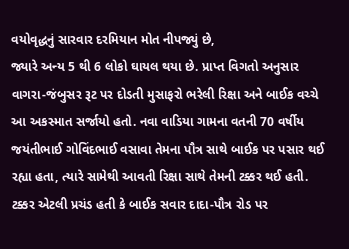વયોવૃદ્ધનું સારવાર દરમિયાન મોત નીપજ્યું છે,
જ્યારે અન્ય 5 થી 6 લોકો ઘાયલ થયા છે. પ્રાપ્ત વિગતો અનુસાર વાગરા-જંબુસર રૂટ પર દોડતી મુસાફરો ભરેલી રિક્ષા અને બાઈક વચ્ચે આ અકસ્માત સર્જાયો હતો. નવા વાડિયા ગામના વતની 70 વર્ષીય જયંતીભાઈ ગોવિંદભાઈ વસાવા તેમના પૌત્ર સાથે બાઈક પર પસાર થઈ રહ્યા હતા, ત્યારે સામેથી આવતી રિક્ષા સાથે તેમની ટક્કર થઈ હતી. ટક્કર એટલી પ્રચંડ હતી કે બાઈક સવાર દાદા-પૌત્ર રોડ પર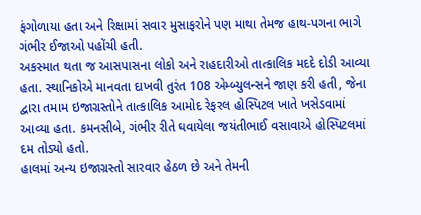ફંગોળાયા હતા અને રિક્ષામાં સવાર મુસાફરોને પણ માથા તેમજ હાથ-પગના ભાગે ગંભીર ઈજાઓ પહોંચી હતી.
અકસ્માત થતા જ આસપાસના લોકો અને રાહદારીઓ તાત્કાલિક મદદે દોડી આવ્યા હતા. સ્થાનિકોએ માનવતા દાખવી તુરંત 108 એમ્બ્યુલન્સને જાણ કરી હતી, જેના દ્વારા તમામ ઇજાગ્રસ્તોને તાત્કાલિક આમોદ રેફરલ હોસ્પિટલ ખાતે ખસેડવામાં આવ્યા હતા. કમનસીબે, ગંભીર રીતે ઘવાયેલા જયંતીભાઈ વસાવાએ હોસ્પિટલમાં દમ તોડ્યો હતો.
હાલમાં અન્ય ઇજાગ્રસ્તો સારવાર હેઠળ છે અને તેમની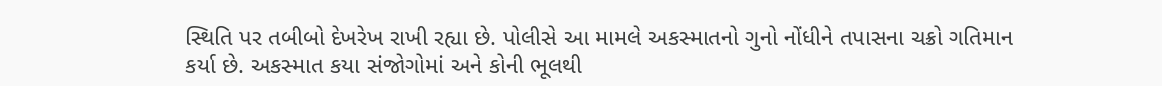સ્થિતિ પર તબીબો દેખરેખ રાખી રહ્યા છે. પોલીસે આ મામલે અકસ્માતનો ગુનો નોંધીને તપાસના ચક્રો ગતિમાન કર્યા છે. અકસ્માત કયા સંજોગોમાં અને કોની ભૂલથી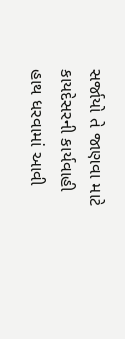સર્જાયો તે જાણવા માટે કાયદેસરની કાર્યવાહી હાથ ધરવામાં આવી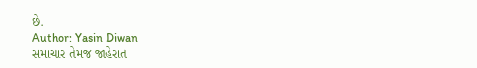છે.
Author: Yasin Diwan
સમાચાર તેમજ જાહેરાત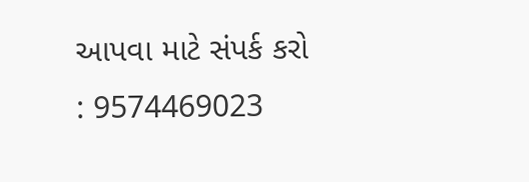આપવા માટે સંપર્ક કરો : 9574469023